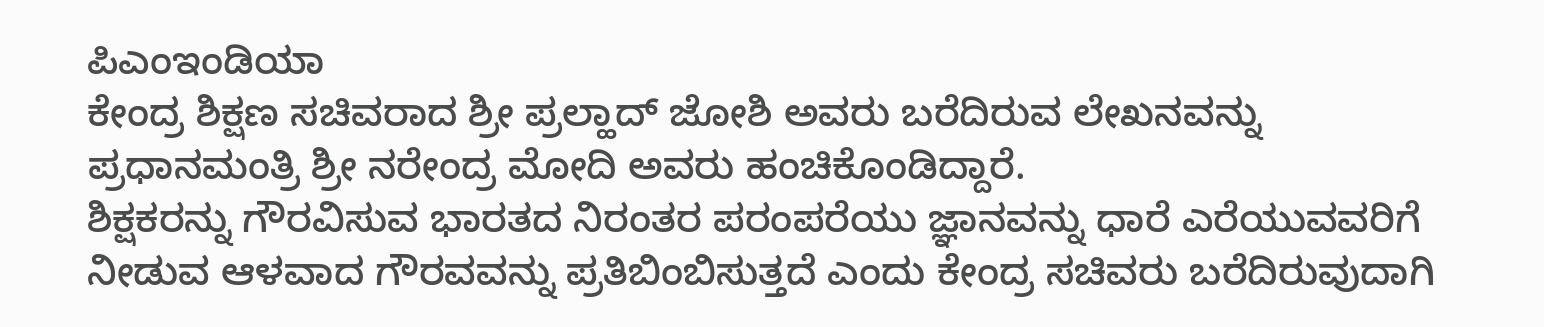ಪಿಎಂಇಂಡಿಯಾ
ಕೇಂದ್ರ ಶಿಕ್ಷಣ ಸಚಿವರಾದ ಶ್ರೀ ಪ್ರಲ್ಹಾದ್ ಜೋಶಿ ಅವರು ಬರೆದಿರುವ ಲೇಖನವನ್ನು ಪ್ರಧಾನಮಂತ್ರಿ ಶ್ರೀ ನರೇಂದ್ರ ಮೋದಿ ಅವರು ಹಂಚಿಕೊಂಡಿದ್ದಾರೆ.
ಶಿಕ್ಷಕರನ್ನು ಗೌರವಿಸುವ ಭಾರತದ ನಿರಂತರ ಪರಂಪರೆಯು ಜ್ಞಾನವನ್ನು ಧಾರೆ ಎರೆಯುವವರಿಗೆ ನೀಡುವ ಆಳವಾದ ಗೌರವವನ್ನು ಪ್ರತಿಬಿಂಬಿಸುತ್ತದೆ ಎಂದು ಕೇಂದ್ರ ಸಚಿವರು ಬರೆದಿರುವುದಾಗಿ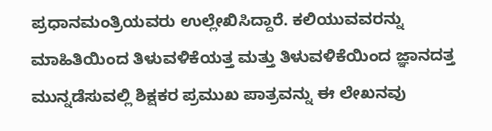ಪ್ರಧಾನಮಂತ್ರಿಯವರು ಉಲ್ಲೇಖಿಸಿದ್ದಾರೆ. ಕಲಿಯುವವರನ್ನು ಮಾಹಿತಿಯಿಂದ ತಿಳುವಳಿಕೆಯತ್ತ ಮತ್ತು ತಿಳುವಳಿಕೆಯಿಂದ ಜ್ಞಾನದತ್ತ ಮುನ್ನಡೆಸುವಲ್ಲಿ ಶಿಕ್ಷಕರ ಪ್ರಮುಖ ಪಾತ್ರವನ್ನು ಈ ಲೇಖನವು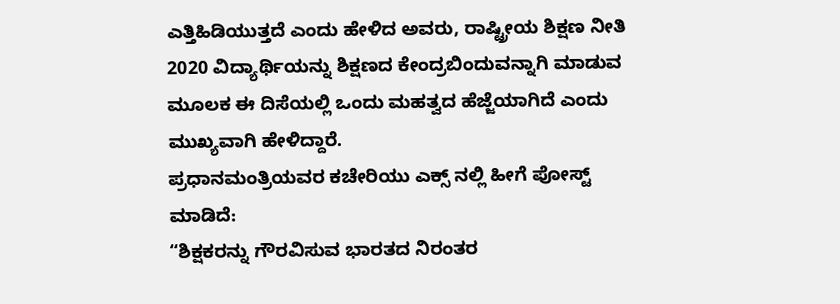ಎತ್ತಿಹಿಡಿಯುತ್ತದೆ ಎಂದು ಹೇಳಿದ ಅವರು, ರಾಷ್ಟ್ರೀಯ ಶಿಕ್ಷಣ ನೀತಿ 2020 ವಿದ್ಯಾರ್ಥಿಯನ್ನು ಶಿಕ್ಷಣದ ಕೇಂದ್ರಬಿಂದುವನ್ನಾಗಿ ಮಾಡುವ ಮೂಲಕ ಈ ದಿಸೆಯಲ್ಲಿ ಒಂದು ಮಹತ್ವದ ಹೆಜ್ಜೆಯಾಗಿದೆ ಎಂದು ಮುಖ್ಯವಾಗಿ ಹೇಳಿದ್ದಾರೆ.
ಪ್ರಧಾನಮಂತ್ರಿಯವರ ಕಚೇರಿಯು ಎಕ್ಸ್ ನಲ್ಲಿ ಹೀಗೆ ಪೋಸ್ಟ್ ಮಾಡಿದೆ:
“ಶಿಕ್ಷಕರನ್ನು ಗೌರವಿಸುವ ಭಾರತದ ನಿರಂತರ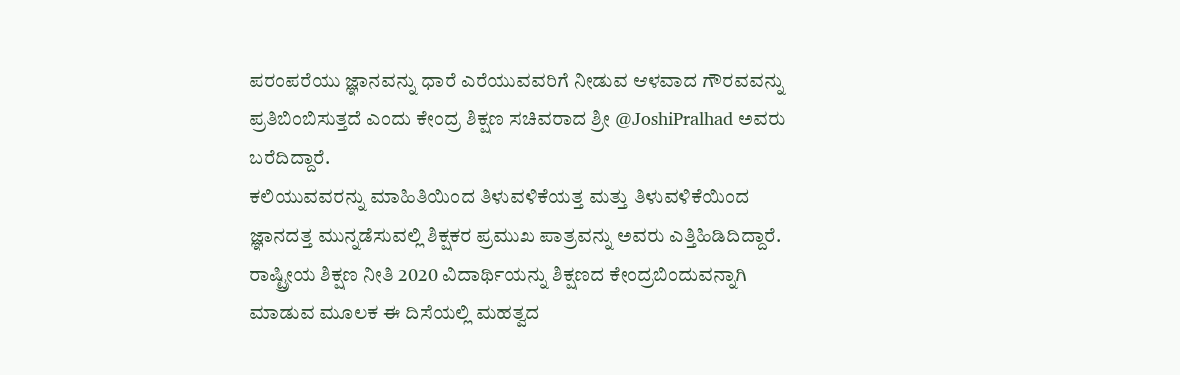ಪರಂಪರೆಯು ಜ್ಞಾನವನ್ನು ಧಾರೆ ಎರೆಯುವವರಿಗೆ ನೀಡುವ ಆಳವಾದ ಗೌರವವನ್ನು ಪ್ರತಿಬಿಂಬಿಸುತ್ತದೆ ಎಂದು ಕೇಂದ್ರ ಶಿಕ್ಷಣ ಸಚಿವರಾದ ಶ್ರೀ @JoshiPralhad ಅವರು ಬರೆದಿದ್ದಾರೆ.
ಕಲಿಯುವವರನ್ನು ಮಾಹಿತಿಯಿಂದ ತಿಳುವಳಿಕೆಯತ್ತ ಮತ್ತು ತಿಳುವಳಿಕೆಯಿಂದ ಜ್ಞಾನದತ್ತ ಮುನ್ನಡೆಸುವಲ್ಲಿ ಶಿಕ್ಷಕರ ಪ್ರಮುಖ ಪಾತ್ರವನ್ನು ಅವರು ಎತ್ತಿಹಿಡಿದಿದ್ದಾರೆ. ರಾಷ್ಟ್ರೀಯ ಶಿಕ್ಷಣ ನೀತಿ 2020 ವಿದಾರ್ಥಿಯನ್ನು ಶಿಕ್ಷಣದ ಕೇಂದ್ರಬಿಂದುವನ್ನಾಗಿ ಮಾಡುವ ಮೂಲಕ ಈ ದಿಸೆಯಲ್ಲಿ ಮಹತ್ವದ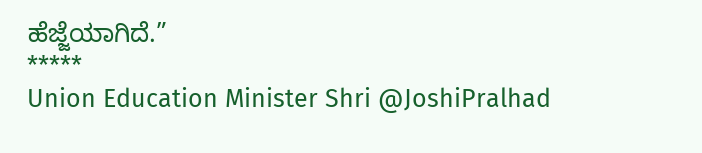ಹೆಜ್ಜೆಯಾಗಿದೆ.”
*****
Union Education Minister Shri @JoshiPralhad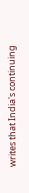writes that India's continuing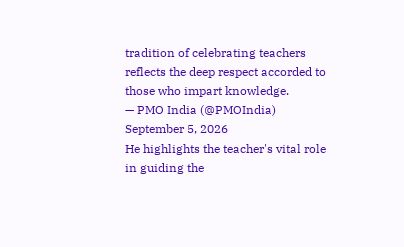tradition of celebrating teachers reflects the deep respect accorded to those who impart knowledge.
— PMO India (@PMOIndia) September 5, 2026
He highlights the teacher's vital role in guiding the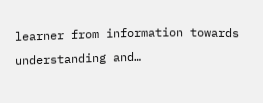learner from information towards understanding and…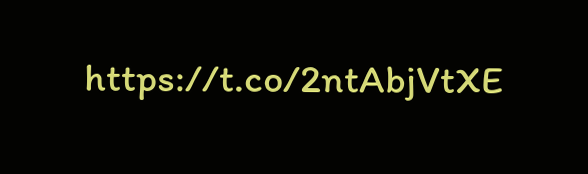https://t.co/2ntAbjVtXE